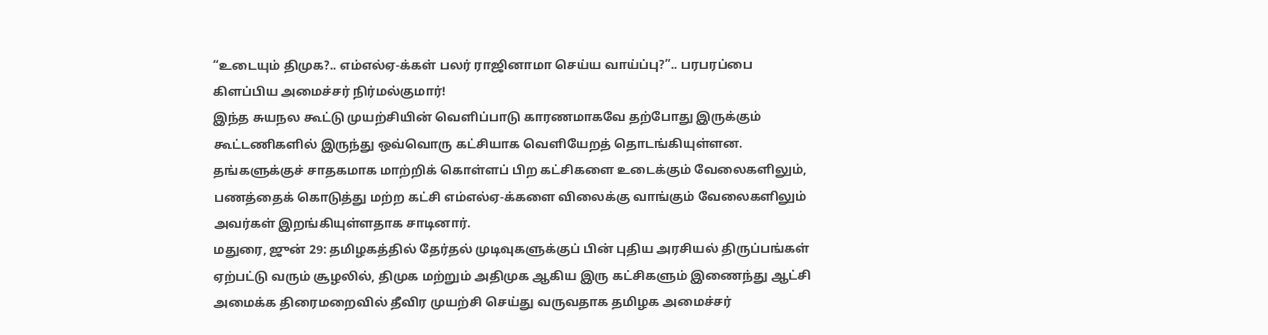“உடையும் திமுக?.. எம்எல்ஏ-க்கள் பலர் ராஜினாமா செய்ய வாய்ப்பு?”.. பரபரப்பை கிளப்பிய அமைச்சர் நிர்மல்குமார்!
இந்த சுயநல கூட்டு முயற்சியின் வெளிப்பாடு காரணமாகவே தற்போது இருக்கும் கூட்டணிகளில் இருந்து ஒவ்வொரு கட்சியாக வெளியேறத் தொடங்கியுள்ளன. தங்களுக்குச் சாதகமாக மாற்றிக் கொள்ளப் பிற கட்சிகளை உடைக்கும் வேலைகளிலும், பணத்தைக் கொடுத்து மற்ற கட்சி எம்எல்ஏ-க்களை விலைக்கு வாங்கும் வேலைகளிலும் அவர்கள் இறங்கியுள்ளதாக சாடினார்.
மதுரை, ஜுன் 29: தமிழகத்தில் தேர்தல் முடிவுகளுக்குப் பின் புதிய அரசியல் திருப்பங்கள் ஏற்பட்டு வரும் சூழலில், திமுக மற்றும் அதிமுக ஆகிய இரு கட்சிகளும் இணைந்து ஆட்சி அமைக்க திரைமறைவில் தீவிர முயற்சி செய்து வருவதாக தமிழக அமைச்சர்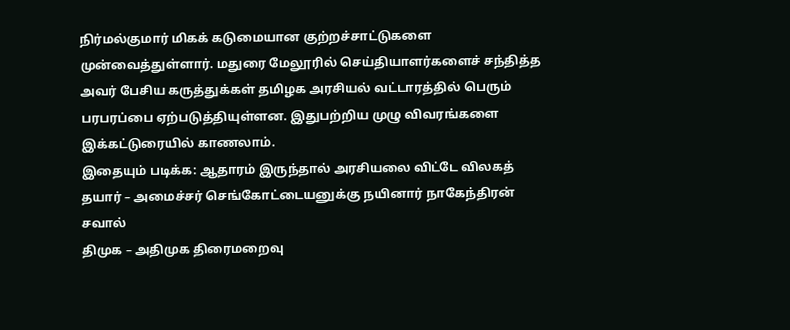நிர்மல்குமார் மிகக் கடுமையான குற்றச்சாட்டுகளை முன்வைத்துள்ளார். மதுரை மேலூரில் செய்தியாளர்களைச் சந்தித்த அவர் பேசிய கருத்துக்கள் தமிழக அரசியல் வட்டாரத்தில் பெரும் பரபரப்பை ஏற்படுத்தியுள்ளன. இதுபற்றிய முழு விவரங்களை இக்கட்டுரையில் காணலாம்.
இதையும் படிக்க: ஆதாரம் இருந்தால் அரசியலை விட்டே விலகத் தயார் – அமைச்சர் செங்கோட்டையனுக்கு நயினார் நாகேந்திரன் சவால்
திமுக – அதிமுக திரைமறைவு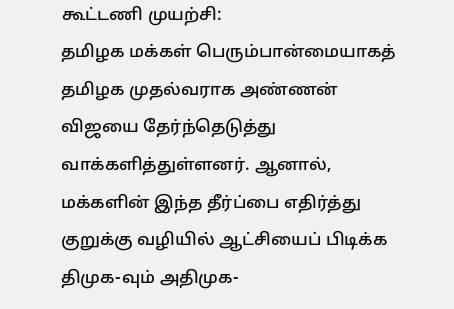கூட்டணி முயற்சி:
தமிழக மக்கள் பெரும்பான்மையாகத் தமிழக முதல்வராக அண்ணன் விஜயை தேர்ந்தெடுத்து வாக்களித்துள்ளனர். ஆனால், மக்களின் இந்த தீர்ப்பை எதிர்த்து குறுக்கு வழியில் ஆட்சியைப் பிடிக்க திமுக-வும் அதிமுக-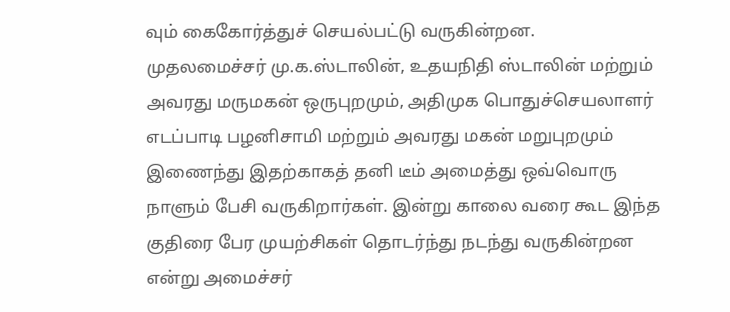வும் கைகோர்த்துச் செயல்பட்டு வருகின்றன.
முதலமைச்சர் மு.க.ஸ்டாலின், உதயநிதி ஸ்டாலின் மற்றும் அவரது மருமகன் ஒருபுறமும், அதிமுக பொதுச்செயலாளர் எடப்பாடி பழனிசாமி மற்றும் அவரது மகன் மறுபுறமும் இணைந்து இதற்காகத் தனி டீம் அமைத்து ஒவ்வொரு நாளும் பேசி வருகிறார்கள். இன்று காலை வரை கூட இந்த குதிரை பேர முயற்சிகள் தொடர்ந்து நடந்து வருகின்றன என்று அமைச்சர்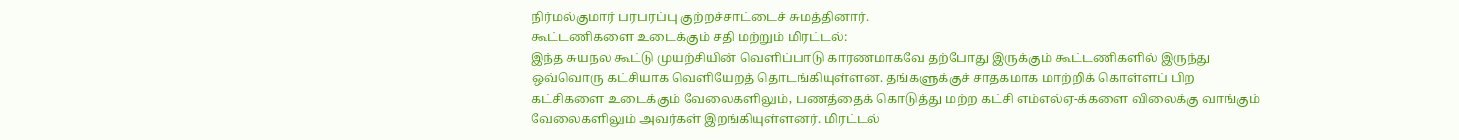நிர்மல்குமார் பரபரப்பு குற்றச்சாட்டைச் சுமத்தினார்.
கூட்டணிகளை உடைக்கும் சதி மற்றும் மிரட்டல்:
இந்த சுயநல கூட்டு முயற்சியின் வெளிப்பாடு காரணமாகவே தற்போது இருக்கும் கூட்டணிகளில் இருந்து ஒவ்வொரு கட்சியாக வெளியேறத் தொடங்கியுள்ளன. தங்களுக்குச் சாதகமாக மாற்றிக் கொள்ளப் பிற கட்சிகளை உடைக்கும் வேலைகளிலும், பணத்தைக் கொடுத்து மற்ற கட்சி எம்எல்ஏ-க்களை விலைக்கு வாங்கும் வேலைகளிலும் அவர்கள் இறங்கியுள்ளனர். மிரட்டல்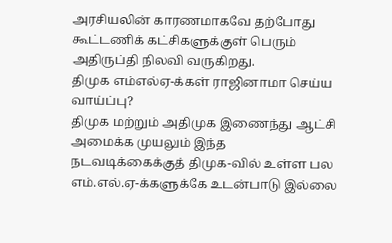அரசியலின் காரணமாகவே தற்போது கூட்டணிக் கட்சிகளுக்குள் பெரும் அதிருப்தி நிலவி வருகிறது.
திமுக எம்எல்ஏ-க்கள் ராஜினாமா செய்ய வாய்ப்பு?
திமுக மற்றும் அதிமுக இணைந்து ஆட்சி அமைக்க முயலும் இந்த நடவடிக்கைக்குத் திமுக-வில் உள்ள பல எம்.எல்.ஏ-க்களுக்கே உடன்பாடு இல்லை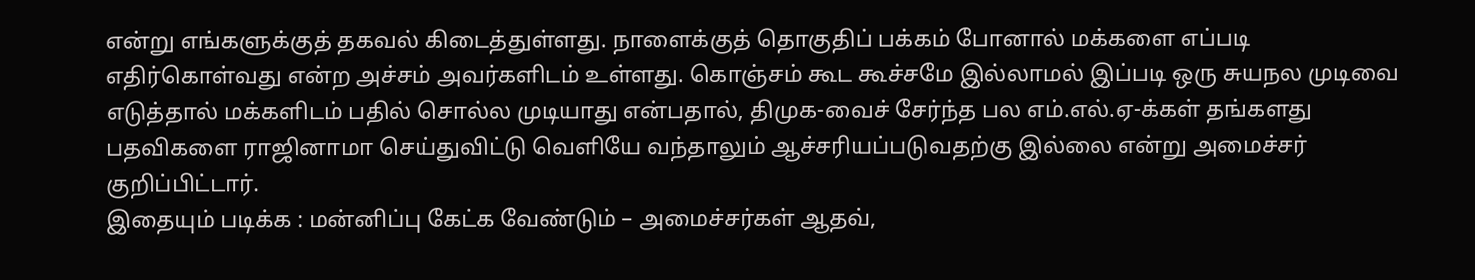என்று எங்களுக்குத் தகவல் கிடைத்துள்ளது. நாளைக்குத் தொகுதிப் பக்கம் போனால் மக்களை எப்படி எதிர்கொள்வது என்ற அச்சம் அவர்களிடம் உள்ளது. கொஞ்சம் கூட கூச்சமே இல்லாமல் இப்படி ஒரு சுயநல முடிவை எடுத்தால் மக்களிடம் பதில் சொல்ல முடியாது என்பதால், திமுக-வைச் சேர்ந்த பல எம்.எல்.ஏ-க்கள் தங்களது பதவிகளை ராஜினாமா செய்துவிட்டு வெளியே வந்தாலும் ஆச்சரியப்படுவதற்கு இல்லை என்று அமைச்சர் குறிப்பிட்டார்.
இதையும் படிக்க : மன்னிப்பு கேட்க வேண்டும் – அமைச்சர்கள் ஆதவ்,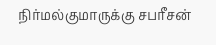நிர்மல்குமாருக்கு சபரீசன்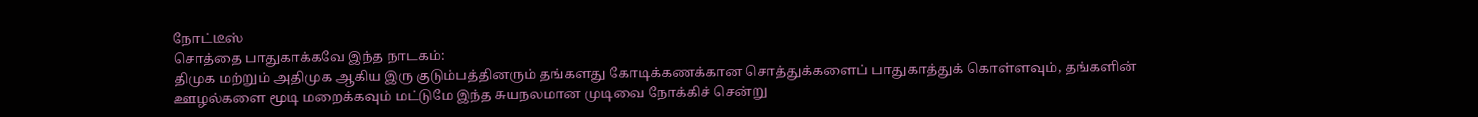நோட்டீஸ்
சொத்தை பாதுகாக்கவே இந்த நாடகம்:
திமுக மற்றும் அதிமுக ஆகிய இரு குடும்பத்தினரும் தங்களது கோடிக்கணக்கான சொத்துக்களைப் பாதுகாத்துக் கொள்ளவும், தங்களின் ஊழல்களை மூடி மறைக்கவும் மட்டுமே இந்த சுயநலமான முடிவை நோக்கிச் சென்று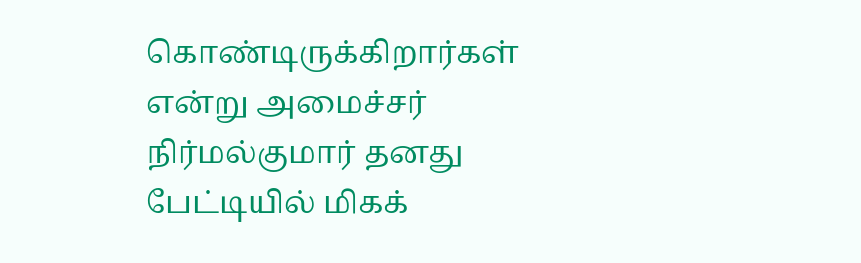கொண்டிருக்கிறார்கள் என்று அமைச்சர் நிர்மல்குமார் தனது பேட்டியில் மிகக்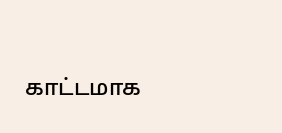காட்டமாக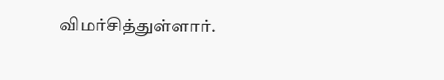விமர்சித்துள்ளார்.